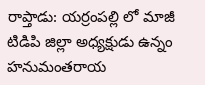రాప్తాడు: యర్రంపల్లి లో మాజీ టిడిపి జిల్లా అధ్యక్షుడు ఉన్నం హనుమంతరాయ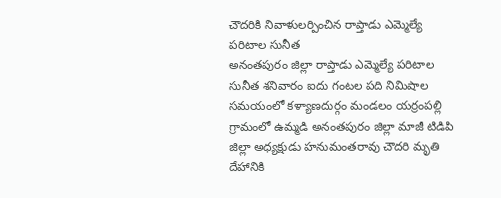చౌదరికి నివాళులర్పించిన రాప్తాడు ఎమ్మెల్యే పరిటాల సునీత
అనంతపురం జిల్లా రాప్తాడు ఎమ్మెల్యే పరిటాల సునీత శనివారం ఐదు గంటల పది నిమిషాల సమయంలో కళ్యాణదుర్గం మండలం యర్రంపల్లి గ్రామంలో ఉమ్మడి అనంతపురం జిల్లా మాజీ టిడిపి జిల్లా అధ్యక్షుడు హనుమంతరావు చౌదరి మృతి దేహానికి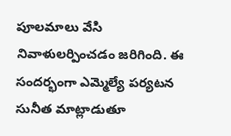పూలమాలు వేసి నివాళులర్పించడం జరిగింది. ఈ సందర్భంగా ఎమ్మెల్యే పర్యటన సునీత మాట్లాడుతూ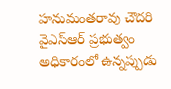హనుమంతరావు చౌదరి వైఎస్ఆర్ ప్రభుత్వం అధికారంలో ఉన్నప్పుడు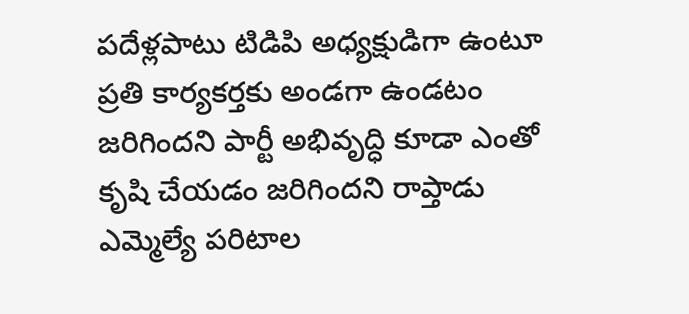పదేళ్లపాటు టిడిపి అధ్యక్షుడిగా ఉంటూ ప్రతి కార్యకర్తకు అండగా ఉండటం జరిగిందని పార్టీ అభివృద్ధి కూడా ఎంతో కృషి చేయడం జరిగిందని రాప్తాడు ఎమ్మెల్యే పరిటాల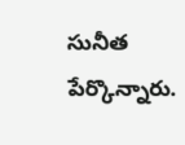సునీత పేర్కొన్నారు.